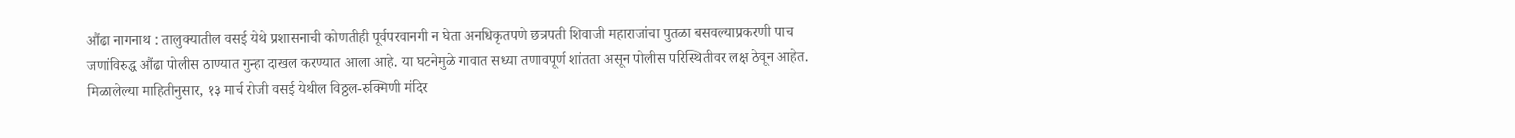औंढा नागनाथ : तालुक्यातील वसई येथे प्रशासनाची कोणतीही पूर्वपरवानगी न घेता अनधिकृतपणे छत्रपती शिवाजी महाराजांचा पुतळा बसवल्याप्रकरणी पाच जणांविरुद्ध औंढा पोलीस ठाण्यात गुन्हा दाखल करण्यात आला आहे. या घटनेमुळे गावात सध्या तणावपूर्ण शांतता असून पोलीस परिस्थितीवर लक्ष ठेवून आहेत.
मिळालेल्या माहितीनुसार, १३ मार्च रोजी वसई येथील विठ्ठल-रुक्मिणी मंदिर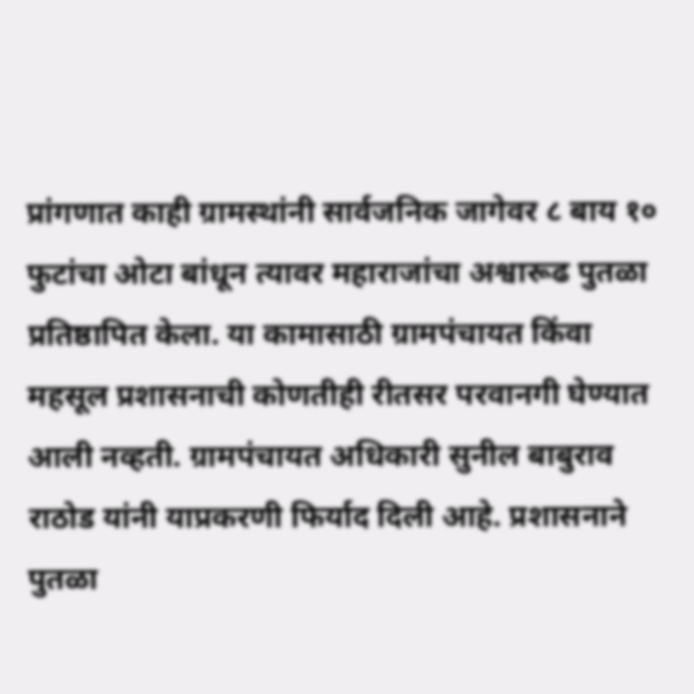प्रांगणात काही ग्रामस्थांनी सार्वजनिक जागेवर ८ बाय १० फुटांचा ओटा बांधून त्यावर महाराजांचा अश्वारूढ पुतळा प्रतिष्ठापित केला. या कामासाठी ग्रामपंचायत किंवा महसूल प्रशासनाची कोणतीही रीतसर परवानगी घेण्यात आली नव्हती. ग्रामपंचायत अधिकारी सुनील बाबुराव राठोड यांनी याप्रकरणी फिर्याद दिली आहे. प्रशासनाने पुतळा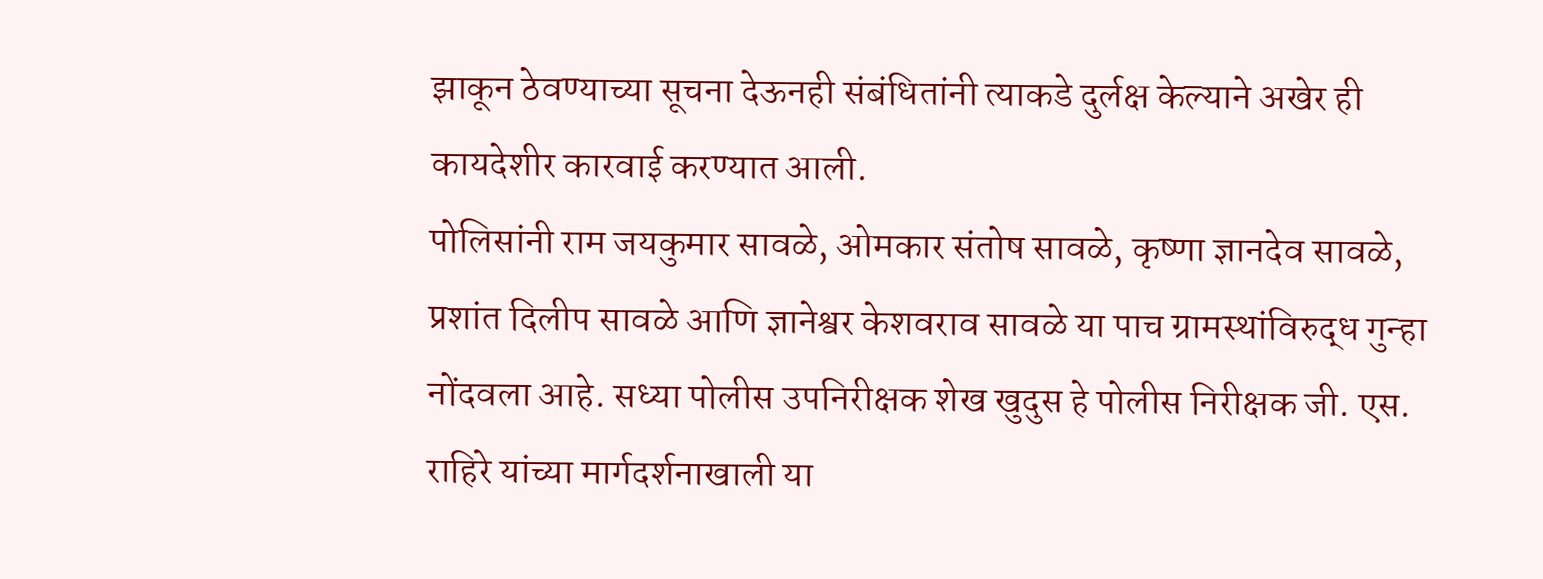झाकून ठेवण्याच्या सूचना देऊनही संबंधितांनी त्याकडे दुर्लक्ष केल्याने अखेर ही कायदेशीर कारवाई करण्यात आली.
पोलिसांनी राम जयकुमार सावळे, ओमकार संतोष सावळे, कृष्णा ज्ञानदेव सावळे, प्रशांत दिलीप सावळे आणि ज्ञानेश्वर केशवराव सावळे या पाच ग्रामस्थांविरुद्ध गुन्हा नोंदवला आहे. सध्या पोलीस उपनिरीक्षक शेख खुदुस हे पोलीस निरीक्षक जी. एस. राहिरे यांच्या मार्गदर्शनाखाली या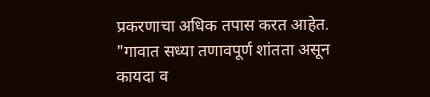प्रकरणाचा अधिक तपास करत आहेत.
"गावात सध्या तणावपूर्ण शांतता असून कायदा व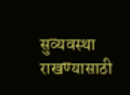सुव्यवस्था राखण्यासाठी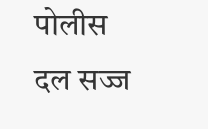पोलीस दल सज्ज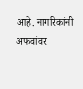आहे. नागरिकांनी अफवांवर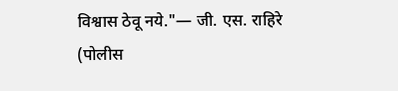विश्वास ठेवू नये."— जी. एस. राहिरे (पोलीस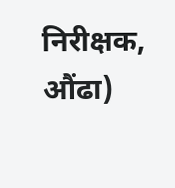निरीक्षक, औंढा)